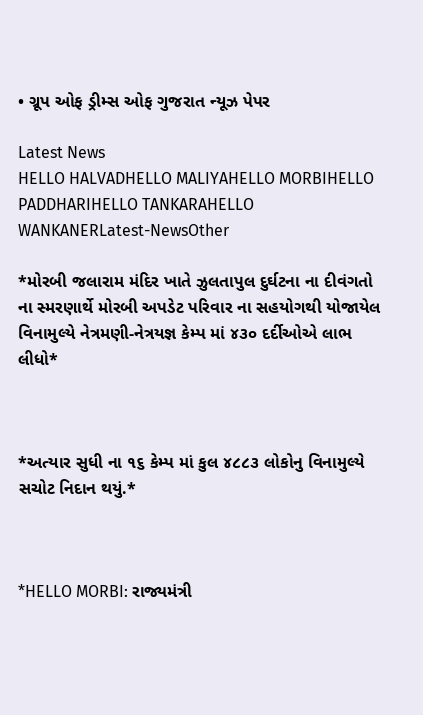• ગ્રૂપ ઓફ ડ્રીમ્સ ઓફ ગુજરાત ન્યૂઝ પેપર

Latest News
HELLO HALVADHELLO MALIYAHELLO MORBIHELLO PADDHARIHELLO TANKARAHELLO WANKANERLatest-NewsOther

*મોરબી જલારામ મંદિર ખાતે ઝુલતાપુલ દુર્ઘટના ના દીવંગતો ના સ્મરણાર્થે મોરબી અપડેટ પરિવાર ના સહયોગથી યોજાયેલ વિનામુલ્યે નેત્રમણી-નેત્રયજ્ઞ કેમ્પ માં ૪૩૦ દર્દીઓએ લાભ લીધો*



*અત્યાર સુધી ના ૧૬ કેમ્પ માં કુલ ૪૮૮૩ લોકોનુ વિનામુલ્યે સચોટ નિદાન થયું.*



*HELLO MORBI: રાજ્યમંત્રી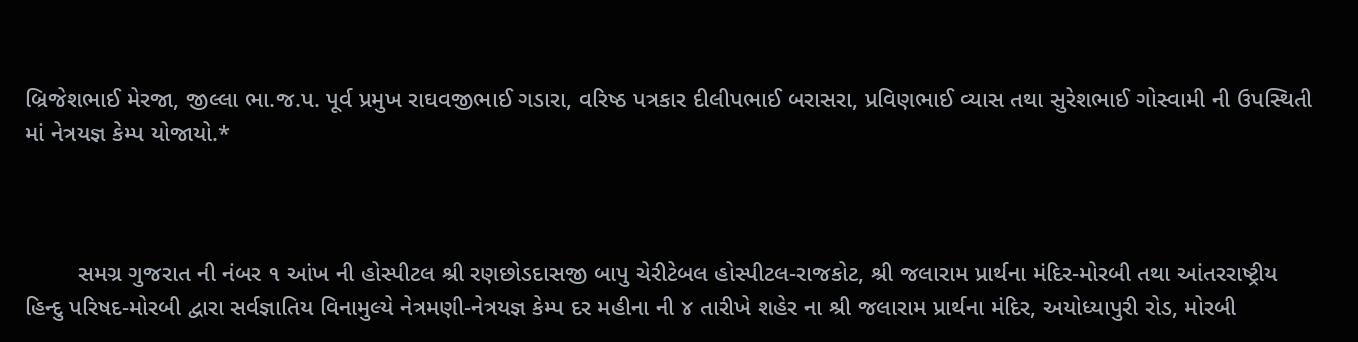બ્રિજેશભાઈ મેરજા, જીલ્લા ભા.જ.પ. પૂર્વ પ્રમુખ રાઘવજીભાઈ ગડારા, વરિષ્ઠ પત્રકાર દીલીપભાઈ બરાસરા, પ્રવિણભાઈ વ્યાસ તથા સુરેશભાઈ ગોસ્વામી ની ઉપસ્થિતી માં નેત્રયજ્ઞ કેમ્પ યોજાયો.*



        સમગ્ર ગુજરાત ની નંબર ૧ આંખ ની હોસ્પીટલ શ્રી રણછોડદાસજી બાપુ ચેરીટેબલ હોસ્પીટલ-રાજકોટ, શ્રી જલારામ પ્રાર્થના મંદિર-મોરબી તથા આંતરરાષ્ટ્રીય હિન્દુ પરિષદ-મોરબી દ્વારા સર્વજ્ઞાતિય વિનામુલ્યે નેત્રમણી-નેત્રયજ્ઞ કેમ્પ દર મહીના ની ૪ તારીખે શહેર ના શ્રી જલારામ પ્રાર્થના મંદિર, અયોધ્યાપુરી રોડ, મોરબી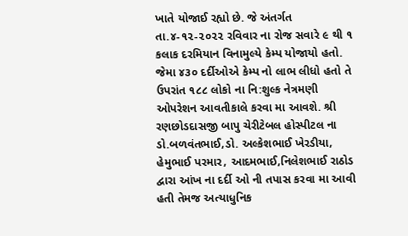ખાતે યોજાઈ રહ્યો છે. જે અંતર્ગત તા.૪-૧૨-૨૦૨૨ રવિવાર ના રોજ સવારે ૯ થી ૧ કલાક દરમિયાન વિનામુલ્યે કેમ્પ યોજાયો હતો. જેમા ૪૩૦ દર્દીઓએ કેમ્પ નો લાભ લીધો હતો તે ઉપરાંત ૧૮૮ લોકો ના નિ:શુલ્ક નેત્રમણી ઓપરેશન આવતીકાલે કરવા મા આવશે. શ્રી રણછોડદાસજી બાપુ ચેરીટેબલ હોસ્પીટલ ના ડો.બળવંતભાઈ,ડો. અલ્કેશભાઈ ખેરડીયા, હેમુભાઈ પરમાર, આદમભાઈ,નિલેશભાઈ રાઠોડ દ્વારા આંખ ના દર્દી ઓ ની તપાસ કરવા મા આવી હતી તેમજ અત્યાધુનિક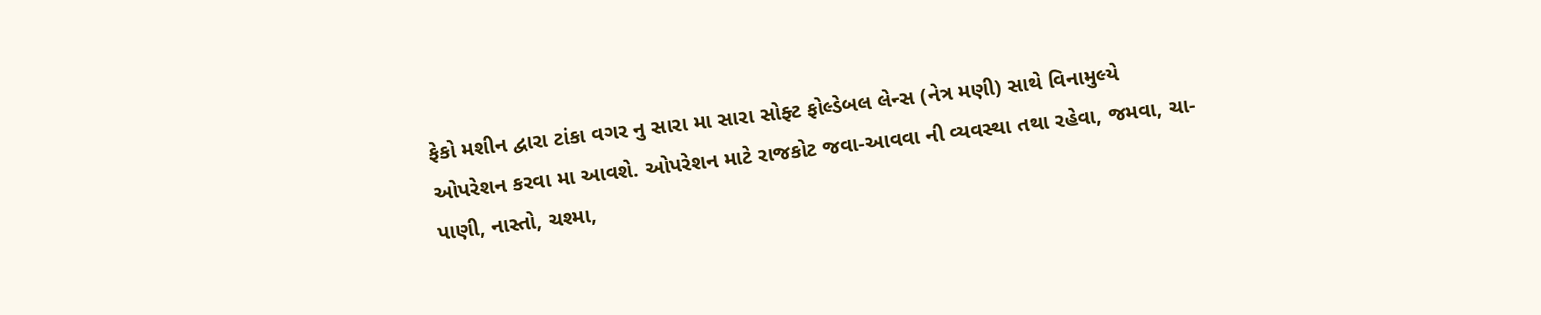ફેકો મશીન દ્વારા ટાંકા વગર નુ સારા મા સારા સોફ્ટ ફોલ્ડેબલ લેન્સ (નેત્ર મણી) સાથે વિનામુલ્યે ઓપરેશન કરવા મા આવશે. ઓપરેશન માટે રાજકોટ જવા-આવવા ની વ્યવસ્થા તથા રહેવા, જમવા, ચા-પાણી, નાસ્તો, ચશ્મા,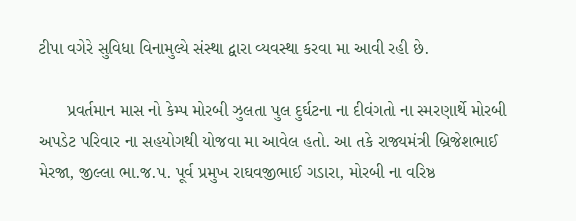ટીપા વગેરે સુવિધા વિનામુલ્યે સંસ્થા દ્વારા વ્યવસ્થા કરવા મા આવી રહી છે.

      પ્રવર્તમાન માસ નો કેમ્પ મોરબી ઝુલતા પુલ દુર્ઘટના ના દીવંગતો ના સ્મરણાર્થે મોરબી અપડેટ પરિવાર ના સહયોગથી યોજવા મા આવેલ હતો. આ તકે રાજ્યમંત્રી બ્રિજેશભાઈ મેરજા, જીલ્લા ભા.જ.પ. પૂર્વ પ્રમુખ રાઘવજીભાઈ ગડારા, મોરબી ના વરિષ્ઠ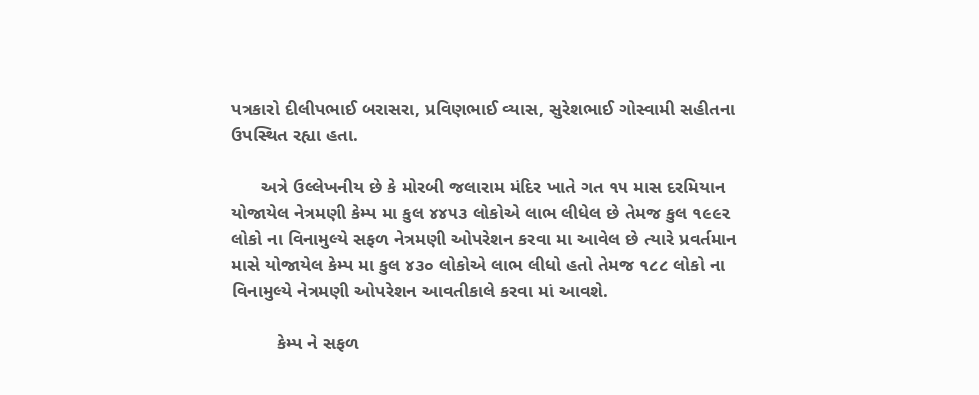પત્રકારો દીલીપભાઈ બરાસરા, પ્રવિણભાઈ વ્યાસ, સુરેશભાઈ ગોસ્વામી સહીતના ઉપસ્થિત રહ્યા હતા.

      અત્રે ઉલ્લેખનીય છે કે મોરબી જલારામ મંદિર ખાતે ગત ૧૫ માસ દરમિયાન યોજાયેલ નેત્રમણી કેમ્પ મા કુલ ૪૪૫૩ લોકોએ લાભ લીધેલ છે તેમજ કુલ ૧૯૯૨ લોકો ના વિનામુલ્યે સફળ નેત્રમણી ઓપરેશન કરવા મા આવેલ છે ત્યારે પ્રવર્તમાન માસે યોજાયેલ કેમ્પ મા કુલ ૪૩૦ લોકોએ લાભ લીધો હતો તેમજ ૧૮૮ લોકો ના વિનામુલ્યે નેત્રમણી ઓપરેશન આવતીકાલે કરવા માં આવશે.

         કેમ્પ ને સફળ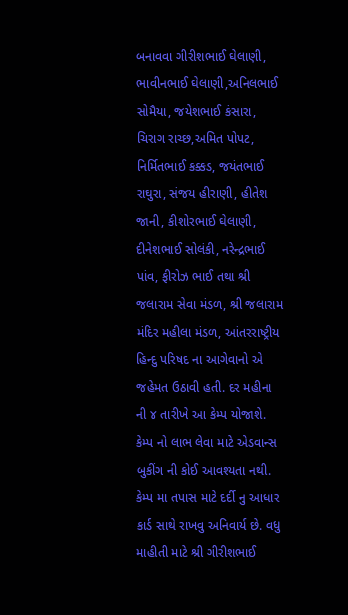બનાવવા ગીરીશભાઈ ઘેલાણી, ભાવીનભાઈ ઘેલાણી,અનિલભાઈ સોમૈયા, જયેશભાઈ કંસારા, ચિરાગ રાચ્છ,અમિત પોપટ, નિર્મિતભાઈ કક્કડ, જયંતભાઈ રાઘુરા, સંજય હીરાણી, હીતેશ જાની, કીશોરભાઈ ઘેલાણી, દીનેશભાઈ સોલંકી, નરેન્દ્રભાઈ પાંવ, ફીરોઝ ભાઈ તથા શ્રી જલારામ સેવા મંડળ, શ્રી જલારામ મંદિર મહીલા મંડળ, આંતરરાષ્ટ્રીય હિન્દુ પરિષદ ના આગેવાનો એ જહેમત ઉઠાવી હતી. દર મહીના ની ૪ તારીખે આ કેમ્પ યોજાશે. કેમ્પ નો લાભ લેવા માટે એડવાન્સ બુકીંગ ની કોઈ આવશ્યતા નથી. કેમ્પ મા તપાસ માટે દર્દી નુ આધાર કાર્ડ સાથે રાખવુ અનિવાર્ય છે. વધુ માહીતી માટે શ્રી ગીરીશભાઈ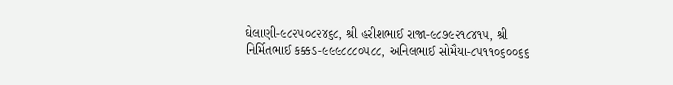ઘેલાણી-૯૮૨૫૦૮૨૪૬૮, શ્રી હરીશભાઈ રાજા-૯૮૭૯૨૧૮૪૧૫, શ્રી નિર્મિતભાઈ કક્કડ-૯૯૯૮૮૮૦૫૮૮, અનિલભાઈ સોમૈયા-૮૫૧૧૦૬૦૦૬૬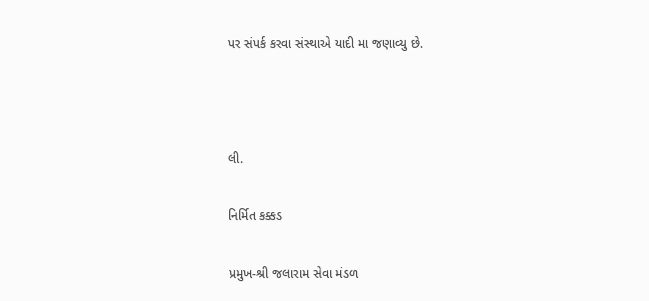પર સંપર્ક કરવા સંસ્થાએ યાદી મા જણાવ્યુ છે.



લી.

નિર્મિત કક્કડ

પ્રમુખ-શ્રી જલારામ સેવા મંડળ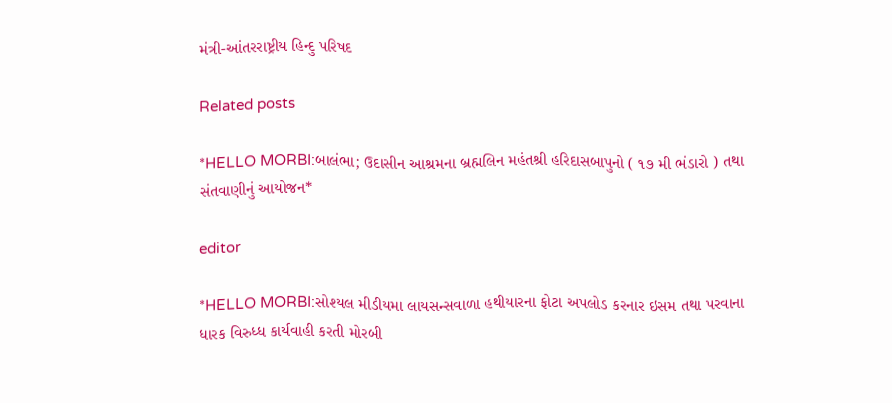મંત્રી-આંતરરાષ્ટ્રીય હિન્દુ પરિષદ

Related posts

*HELLO MORBI:બાલંભા; ઉદાસીન આશ્રમના બ્રહ્મલિન મહંતશ્રી હરિદાસબાપુનો ( ૧૭ મી ભંડારો ) તથા સંતવાણીનું આયોજન*

editor

*HELLO MORBI:સોશ્યલ મીડીયમા લાયસન્સવાળા હથીયારના ફોટા અપલોડ કરનાર ઇસમ તથા પરવાના ધારક વિરુધ્ધ કાર્યવાહી કરતી મોરબી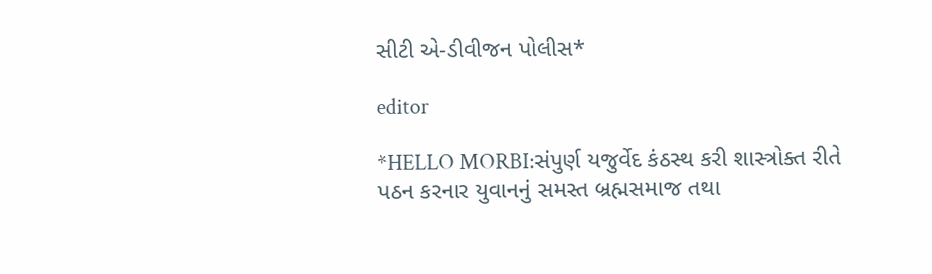સીટી એ-ડીવીજન પોલીસ*

editor

*HELLO MORBI:સંપુર્ણ યજુર્વેદ કંઠસ્થ કરી શાસ્ત્રોક્ત રીતે પઠન કરનાર યુવાનનું સમસ્ત બ્રહ્મસમાજ તથા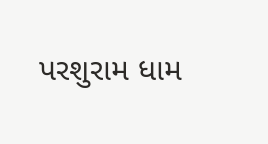પરશુરામ ધામ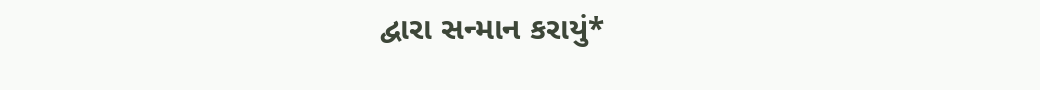દ્વારા સન્માન કરાયું*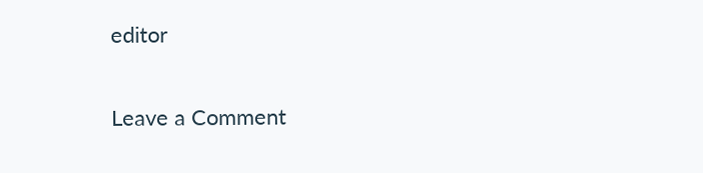editor

Leave a Comment